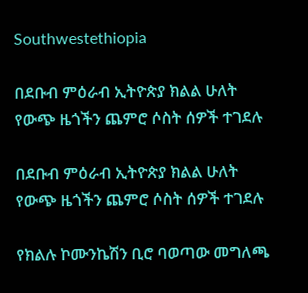Southwestethiopia

በደቡብ ምዕራብ ኢትዮጵያ ክልል ሁለት የውጭ ዜጎችን ጨምሮ ሶስት ሰዎች ተገደሉ

በደቡብ ምዕራብ ኢትዮጵያ ክልል ሁለት የውጭ ዜጎችን ጨምሮ ሶስት ሰዎች ተገደሉ

የክልሉ ኮሙንኬሽን ቢሮ ባወጣው መግለጫ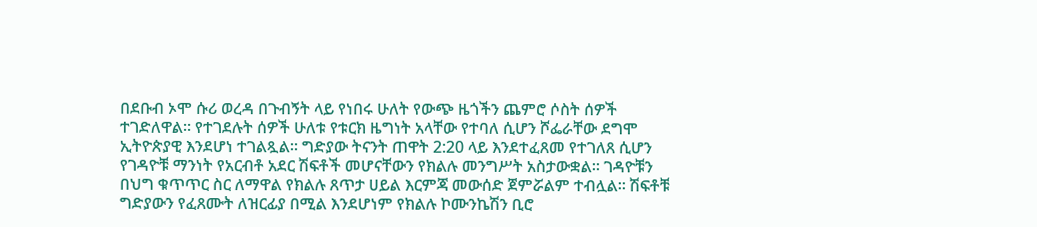በደቡብ ኦሞ ሱሪ ወረዳ በጉብኝት ላይ የነበሩ ሁለት የውጭ ዜጎችን ጨምሮ ሶስት ሰዎች ተገድለዋል። የተገደሉት ሰዎች ሁለቱ የቱርክ ዜግነት አላቸው የተባለ ሲሆን ሾፌራቸው ደግሞ ኢትዮጵያዊ እንደሆነ ተገልጿል። ግድያው ትናንት ጠዋት 2:20 ላይ እንደተፈጸመ የተገለጸ ሲሆን የገዳዮቹ ማንነት የአርብቶ አደር ሽፍቶች መሆናቸውን የክልሉ መንግሥት አስታውቋል። ገዳዮቹን በህግ ቁጥጥር ስር ለማዋል የክልሉ ጸጥታ ሀይል እርምጃ መውሰድ ጀምሯልም ተብሏል። ሽፍቶቹ ግድያውን የፈጸሙት ለዝርፊያ በሚል እንደሆነም የክልሉ ኮሙንኬሽን ቢሮ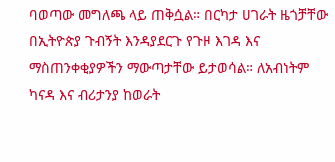ባወጣው መግለጫ ላይ ጠቅሷል። በርካታ ሀገራት ዜጎቻቸው በኢትዮጵያ ጉብኝት እንዳያደርጉ የጉዞ እገዳ እና ማስጠንቀቂያዎችን ማውጣታቸው ይታወሳል። ለአብነትም ካናዳ እና ብሪታንያ ከወራት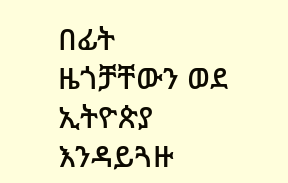በፊት ዜጎቻቸውን ወደ ኢትዮጵያ እንዳይጓዙ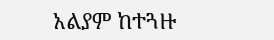አልያም ከተጓዙ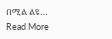በሚል ልዩ…
Read More